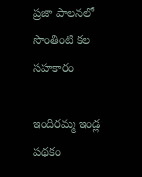ప్రజా పాలనలో సొంతింటి కల సహకారం

ఇందిరమ్మ ఇండ్ల పథకం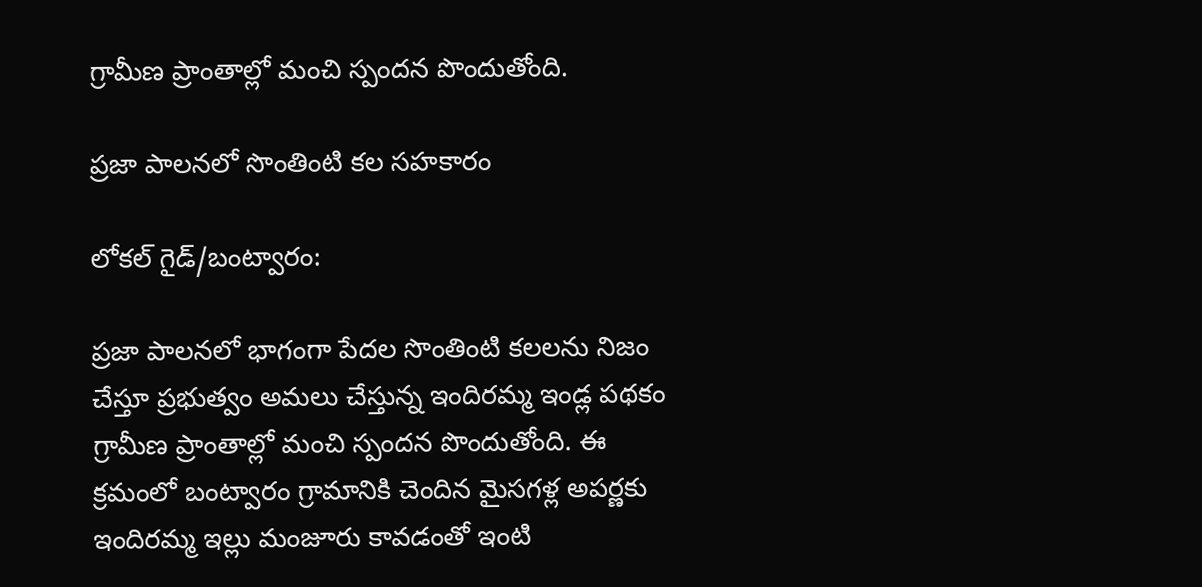గ్రామీణ ప్రాంతాల్లో మంచి స్పందన పొందుతోంది.

ప్రజా పాలనలో సొంతింటి కల సహకారం

లోకల్ గైడ్/బంట్వారం:

ప్రజా పాలనలో భాగంగా పేదల సొంతింటి కలలను నిజం చేస్తూ ప్రభుత్వం అమలు చేస్తున్న ఇందిరమ్మ ఇండ్ల పథకం గ్రామీణ ప్రాంతాల్లో మంచి స్పందన పొందుతోంది. ఈ క్రమంలో బంట్వారం గ్రామానికి చెందిన మైసగళ్ల అపర్ణకు ఇందిరమ్మ ఇల్లు మంజూరు కావడంతో ఇంటి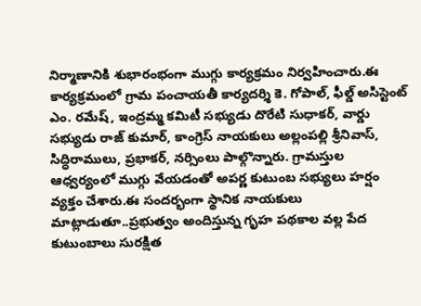నిర్మాణానికి శుభారంభంగా ముగ్గు కార్యక్రమం నిర్వహించారు.ఈ కార్యక్రమంలో గ్రామ పంచాయతీ కార్యదర్శి కె. గోపాల్, ఫీల్డ్ అసిస్టెంట్ ఎం. రమేష్, ఇంద్రమ్మ కమిటీ సభ్యుడు దొరేటి సుధాకర్, వార్డు సభ్యుడు రాజ్ కుమార్, కాంగ్రెస్ నాయకులు అల్లంపల్లి శ్రీనివాస్, సిద్ధిరాములు, ప్రభాకర్, నర్సింలు పాల్గొన్నారు. గ్రామస్తుల ఆధ్వర్యంలో ముగ్గు వేయడంతో అపర్ణ కుటుంబ సభ్యులు హర్షం వ్యక్తం చేశారు.ఈ సందర్భంగా స్థానిక నాయకులు మాట్లాడుతూ..ప్రభుత్వం అందిస్తున్న గృహ పథకాల వల్ల పేద కుటుంబాలు సురక్షిత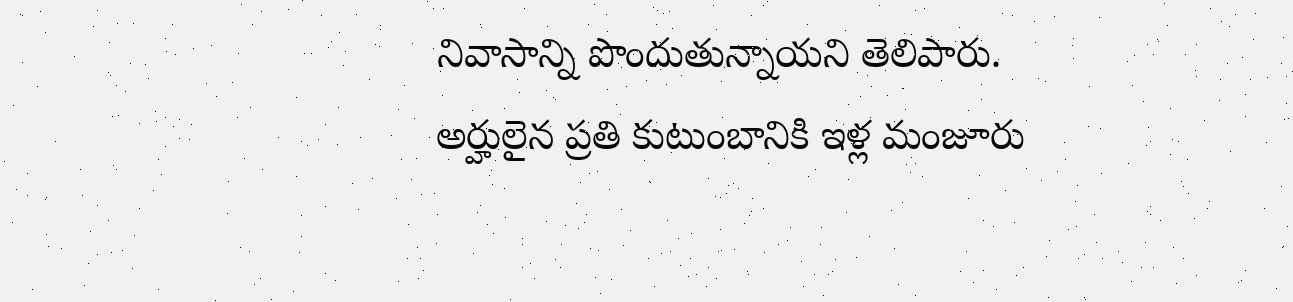నివాసాన్ని పొందుతున్నాయని తెలిపారు. అర్హులైన ప్రతి కుటుంబానికి ఇళ్ల మంజూరు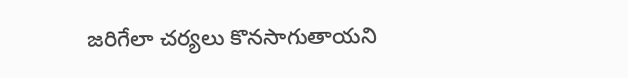జరిగేలా చర్యలు కొనసాగుతాయని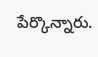పేర్కొన్నారు.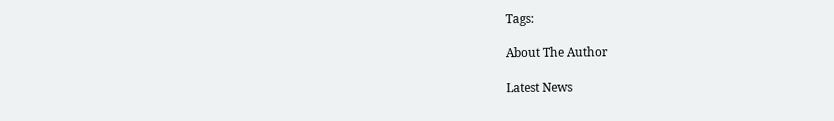Tags:

About The Author

Latest News